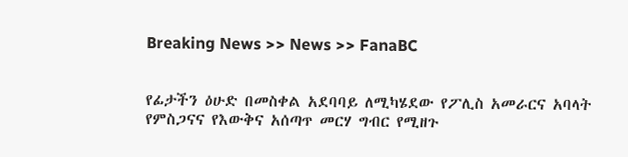Breaking News >> News >> FanaBC


የፊታችን ዕሁድ በመስቀል አደባባይ ለሚካሄደው የፖሊስ አመራርና አባላት የምስጋናና የእውቅና አሰጣጥ መርሃ ግብር የሚዘጉ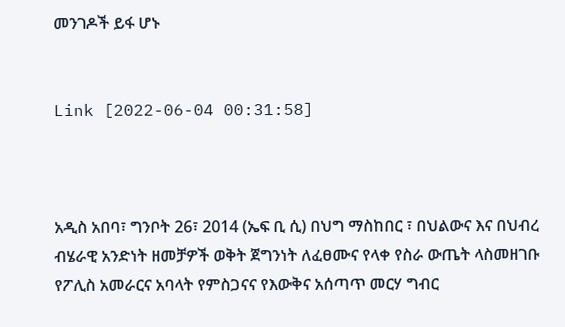መንገዶች ይፋ ሆኑ


Link [2022-06-04 00:31:58]



አዲስ አበባ፣ ግንቦት 26፣ 2014 (ኤፍ ቢ ሲ) በህግ ማስከበር ፣ በህልውና እና በህብረ ብሄራዊ አንድነት ዘመቻዎች ወቅት ጀግንነት ለፈፀሙና የላቀ የስራ ውጤት ላስመዘገቡ የፖሊስ አመራርና አባላት የምስጋናና የእውቅና አሰጣጥ መርሃ ግብር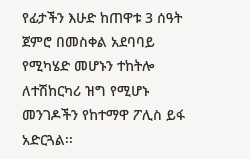የፊታችን እሁድ ከጠዋቱ 3 ሰዓት ጀምሮ በመስቀል አደባባይ የሚካሄድ መሆኑን ተከትሎ ለተሽከርካሪ ዝግ የሚሆኑ መንገዶችን የከተማዋ ፖሊስ ይፋ አድርጓል፡፡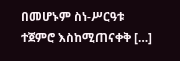በመሆኑም ስነ-ሥርዓቱ ተጀምሮ እስከሚጠናቀቅ […]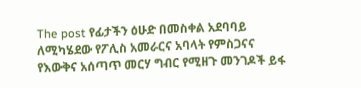The post የፊታችን ዕሁድ በመስቀል አደባባይ ለሚካሄደው የፖሊስ አመራርና አባላት የምስጋናና የእውቅና አሰጣጥ መርሃ ግብር የሚዘጉ መንገዶች ይፋ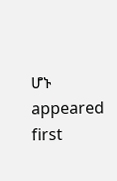ሆኑ appeared first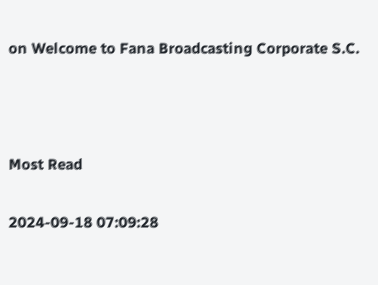on Welcome to Fana Broadcasting Corporate S.C.



Most Read

2024-09-18 07:09:28